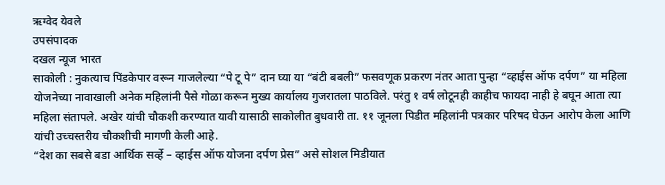ऋग्वेद येवले
उपसंपादक
दखल न्यूज भारत
साकोली : नुकत्याच पिंडकेपार वरून गाजलेल्या “पे टू पे” दान घ्या या “बंटी बबली” फसवणूक प्रकरण नंतर आता पुन्हा “व्हाईस ऑफ दर्पण” या महिला योजनेच्या नावाखाली अनेक महिलांनी पैसे गोळा करून मुख्य कार्यालय गुजरातला पाठविले. परंतु १ वर्ष लोटूनही काहीच फायदा नाही हे बघून आता त्या महिला संतापले. अखेर यांची चौकशी करण्यात यावी यासाठी साकोलीत बुधवारी ता. ११ जूनला पिडीत महिलांनी पत्रकार परिषद घेऊन आरोप केला आणि यांची उच्चस्तरीय चौकशीची मागणी केली आहे.
“देश का सबसे बडा आर्थिक सर्व्हे – व्हाईस ऑफ योजना दर्पण प्रेस” असे सोशल मिडीयात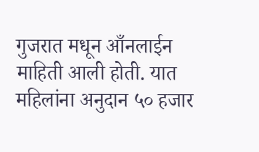गुजरात मधून आँनलाईन माहिती आली होती. यात महिलांना अनुदान ५० हजार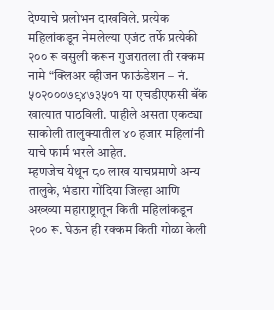देण्याचे प्रलोभन दाखविले. प्रत्येक महिलांकडून नेमलेल्या एजंट तर्फे प्रत्येकी २०० रू वसुली करून गुजरातला ती रक्कम नामे “क्लिअर व्हीजन फाऊंडेशन – नं. ५०२०००७९४७३५०१ या एचडीएफसी बॅंक खात्यात पाठविली. पाहीले असता एकट्या साकोली तालुक्यातील ४० हजार महिलांनी याचे फार्म भरले आहेत.
म्हणजेच येथून ८० लाख याचप्रमाणे अन्य तालुके, भंडारा गोंदिया जिल्हा आणि अख्ख्या महाराष्ट्रातून किती महिलांकडून २०० रू. घेऊन ही रक्कम किती गोळा केली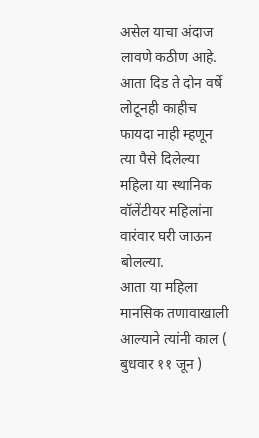असेल याचा अंदाज लावणे कठीण आहे. आता दिड ते दोन वर्षे लोटूनही काहीच फायदा नाही म्हणून त्या पैसे दिलेल्या महिला या स्थानिक वॉलेंटीयर महिलांना वारंवार घरी जाऊन बोलल्या.
आता या महिला मानसिक तणावाखाली आल्याने त्यांनी काल ( बुधवार ११ जून )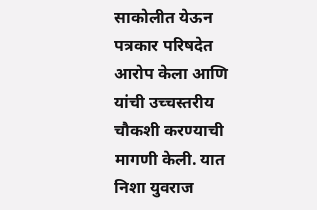साकोलीत येऊन पत्रकार परिषदेत आरोप केला आणि यांची उच्चस्तरीय चौकशी करण्याची मागणी केली. यात निशा युवराज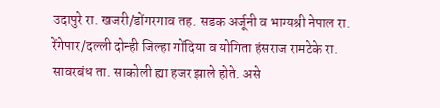उदापुरे रा. खजरी/डोंगरगाव तह. सडक अर्जूनी व भाग्यश्री नेपाल रा. रेंगेपार/दल्ली दोन्ही जिल्हा गोंदिया व योगिता हंसराज रामटेके रा. सावरबंध ता. साकोली ह्या हजर झाले होते. असे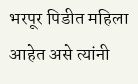भरपूर पिडीत महिला आहेत असे त्यांनी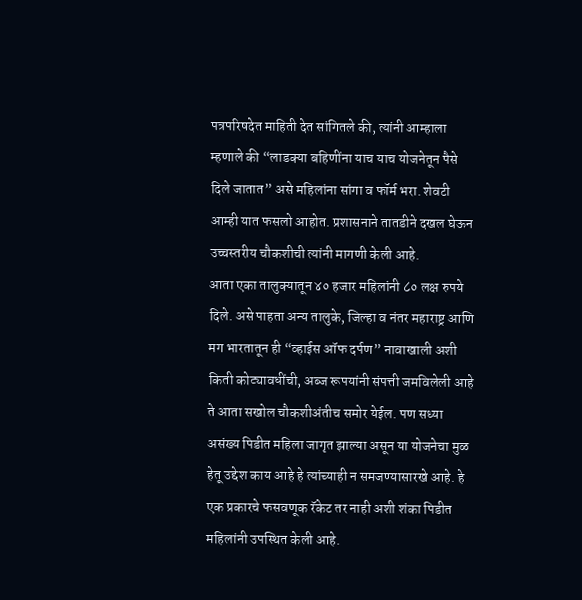पत्रपरिषदेत माहिती देत सांगितले की, त्यांनी आम्हाला म्हणाले की “लाडक्या बहिणींना याच याच योजनेतून पैसे दिले जातात” असे महिलांना सांगा व फॉर्म भरा. शेवटी आम्ही यात फसलो आहोत. प्रशासनाने तातडीने दखल घेऊन उच्चस्तरीय चौकशीची त्यांनी मागणी केली आहे.
आता एका तालुक्यातून ४० हजार महिलांनी ८० लक्ष रुपये दिले. असे पाहता अन्य तालुके, जिल्हा व नंतर महाराष्ट्र आणि मग भारतातून ही “व्हाईस ऑफ दर्पण” नावाखाली अशी किती कोट्यावधींची, अब्ज रूपयांनी संपत्ती जमविलेली आहे ते आता सखोल चौकशीअंतीच समोर येईल. पण सध्या असंख्य पिडीत महिला जागृत झाल्या असून या योजनेचा मुळ हेतू उद्देश काय आहे हे त्यांच्याही न समजण्यासारखे आहे. हे एक प्रकारचे फसवणूक रॅकेट तर नाही अशी शंका पिडीत महिलांनी उपस्थित केली आहे.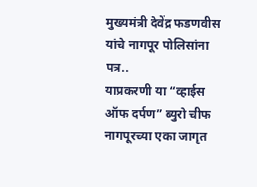मुख्यमंत्री देवेंद्र फडणवीस यांचे नागपूर पोलिसांना पत्र..
याप्रकरणी या “व्हाईस ऑफ दर्पण” ब्युरो चीफ नागपूरच्या एका जागृत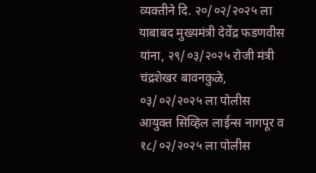व्यक्तीने दि. २०/०२/२०२५ ला याबाबद मुख्यमंत्री देवेंद्र फडणवीस यांना, २९/०३/२०२५ रोजी मंत्री चंद्रशेखर बावनकुळे, ०३/०२/२०२५ ला पोलीस आयुक्त सिव्हिल लाईन्स नागपूर व १८/०२/२०२५ ला पोलीस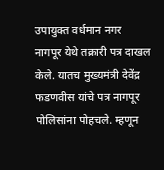उपायुक्त वर्धमान नगर नागपूर येथे तक्रारी पत्र दाखल केले. यातच मुख्यमंत्री देवेंद्र फडणवीस यांचे पत्र नागपूर पोलिसांना पोहचले. म्हणून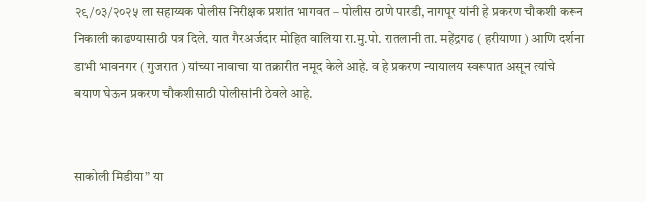२९/०३/२०२५ ला सहाय्यक पोलीस निरीक्षक प्रशांत भागवत – पोलीस ठाणे पारडी, नागपूर यांनी हे प्रकरण चौकशी करून निकाली काढण्यासाठी पत्र दिले. यात गैरअर्जदार मोहित वालिया रा.मु.पो. रातलानी ता. महेंद्रगढ ( हरीयाणा ) आणि दर्शना डाभी भावनगर ( गुजरात ) यांच्या नावाचा या तक्रारीत नमूद केले आहे. व हे प्रकरण न्यायालय स्वरूपात असून त्यांचे बयाण घेऊन प्रकरण चौकशीसाठी पोलीसांनी ठेवले आहे.


साकोली मिडीया” या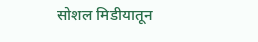सोशल मिडीयातून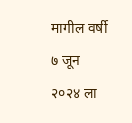मागील वर्षी ७ जून २०२४ ला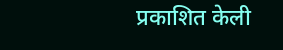प्रकाशित केली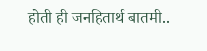होती ही जनहितार्थ बातमी..